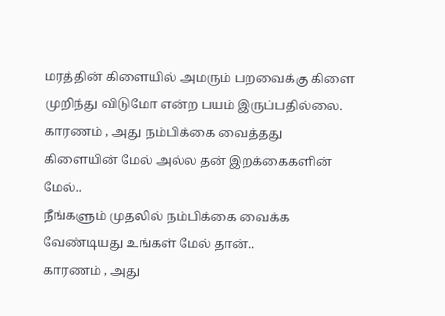மரத்தின் கிளையில் அமரும் பறவைக்கு கிளை முறிந்து விடுமோ என்ற பயம் இருப்பதில்லை.
காரணம் , அது நம்பிக்கை வைத்தது கிளையின் மேல் அல்ல தன் இறக்கைகளின் மேல்..
நீங்களும் முதலில் நம்பிக்கை வைக்க வேண்டியது உங்கள் மேல் தான்..
காரணம் , அது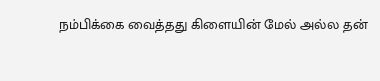நம்பிக்கை வைத்தது கிளையின் மேல் அல்ல தன்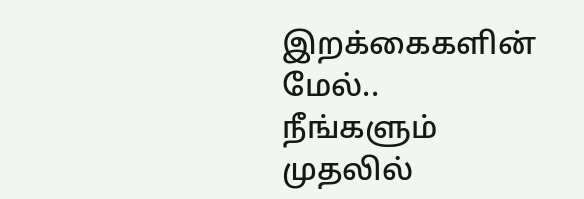இறக்கைகளின் மேல்..
நீங்களும் முதலில்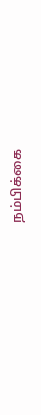நம்பிக்கை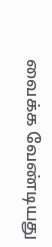வைக்க வேண்டியது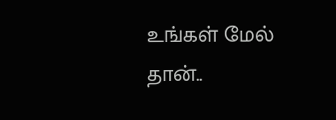உங்கள் மேல் தான்..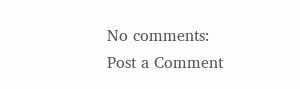No comments:
Post a Comment